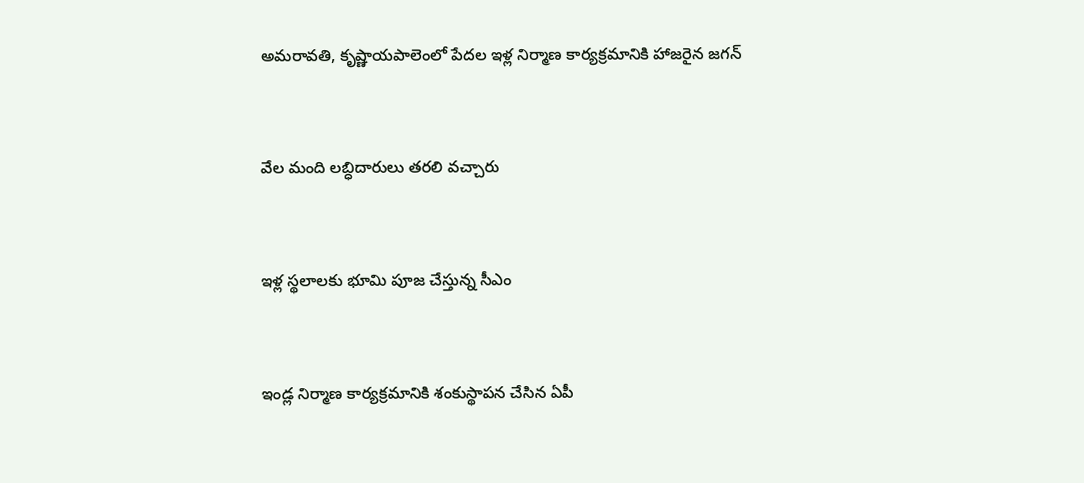అమరావతి, కృష్ణాయపాలెంలో పేదల ఇళ్ల నిర్మాణ కార్యక్రమానికి హాజరైన జగన్



వేల మంది లబ్ధిదారులు తరలి వచ్చారు



ఇళ్ల స్థలాలకు భూమి పూజ చేస్తున్న సీఎం



ఇండ్ల నిర్మాణ కార్యక్రమానికి శంకుస్థాపన చేసిన ఏపీ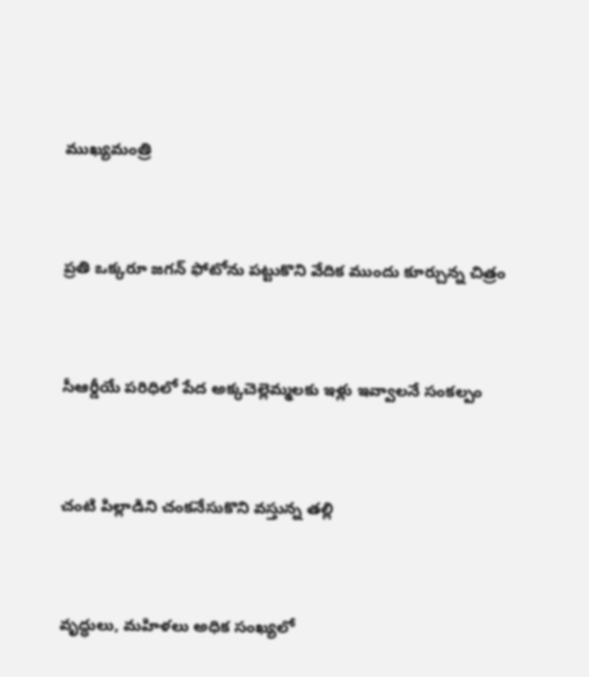ముఖ్యమంత్రి



ప్రతి ఒక్కరూ జగన్ ఫోటోను పట్టుకొని వేదిక ముందు కూర్చున్న చిత్రం



సీఆర్డీయే పరిధిలో పేద అక్కచెల్లెమ్మలకు ఇళ్లు ఇవ్వాలనే సంకల్పం



చంటి పిల్లాడిని చంకనేసుకొని వస్తున్న తల్లి



వృద్ధులు, మహిళలు అధిక సంఖ్యలో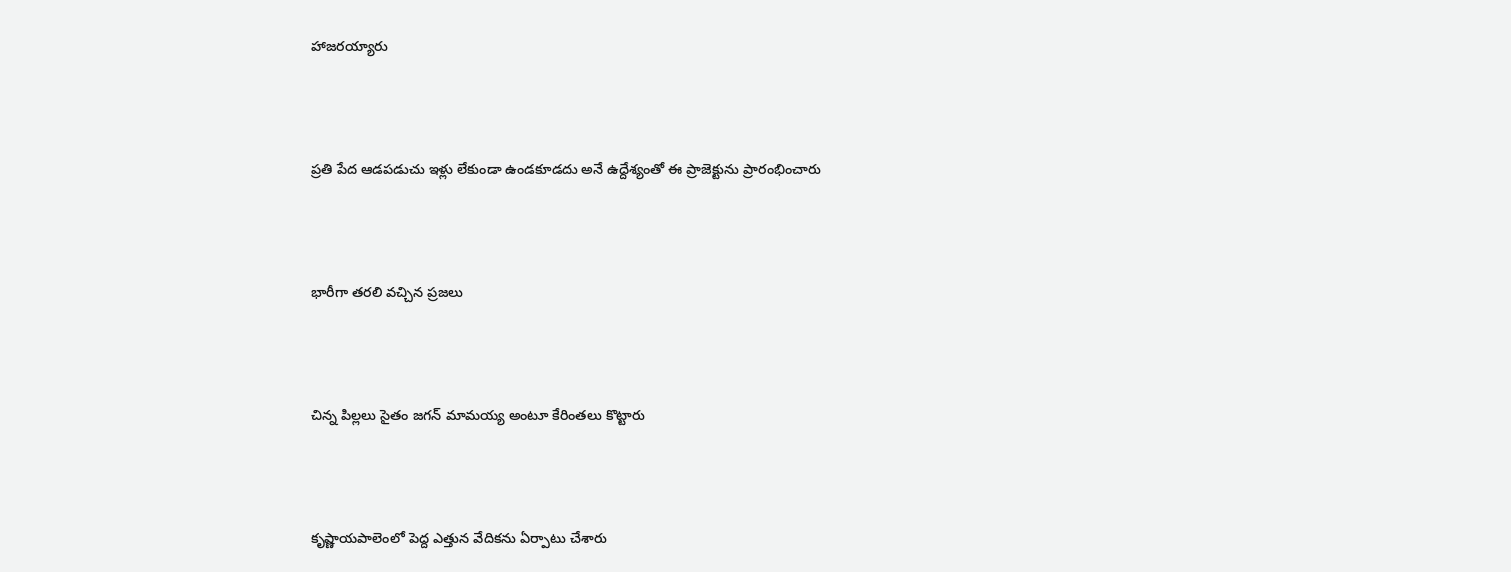హాజరయ్యారు



ప్రతి పేద ఆడపడుచు ఇళ్లు లేకుండా ఉండకూడదు అనే ఉద్దేశ్యంతో ఈ ప్రాజెక్టును ప్రారంభించారు



భారీగా తరలి వచ్చిన ప్రజలు



చిన్న పిల్లలు సైతం జగన్ మామయ్య అంటూ కేరింతలు కొట్టారు



కృష్ణాయపాలెంలో పెద్ద ఎత్తున వేదికను ఏర్పాటు చేశారు